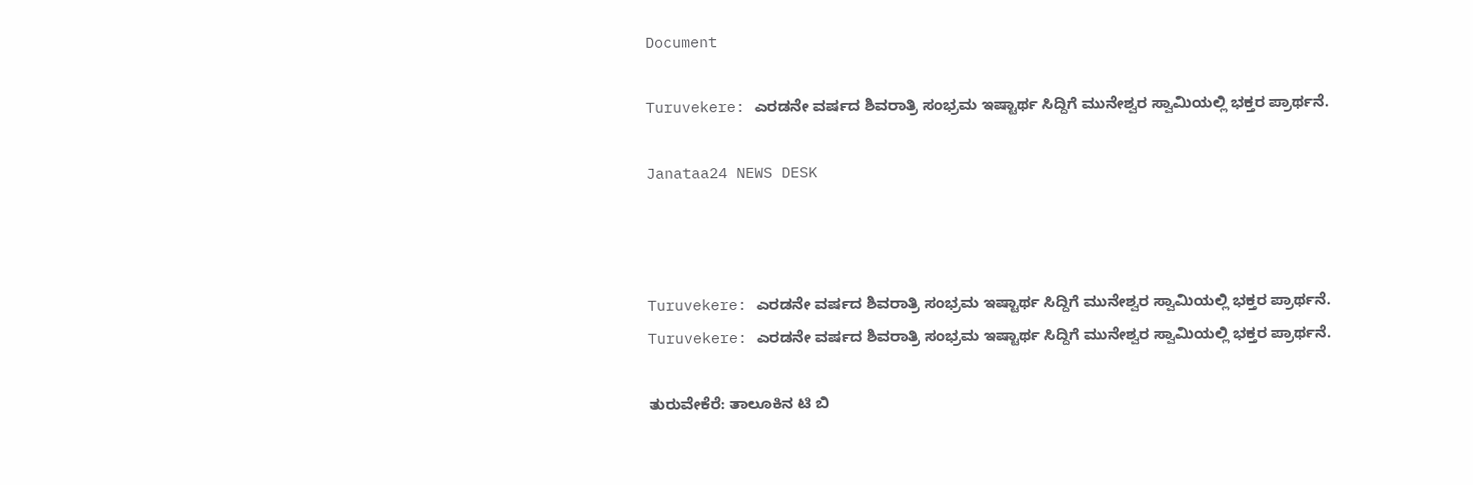Document

Turuvekere: ಎರಡನೇ ವರ್ಷದ ಶಿವರಾತ್ರಿ ಸಂಭ್ರಮ ಇಷ್ಟಾರ್ಥ ಸಿದ್ದಿಗೆ ಮುನೇಶ್ವರ ಸ್ವಾಮಿಯಲ್ಲಿ ಭಕ್ತರ ಪ್ರಾರ್ಥನೆ.

Janataa24 NEWS DESK



Turuvekere: ಎರಡನೇ ವರ್ಷದ ಶಿವರಾತ್ರಿ ಸಂಭ್ರಮ ಇಷ್ಟಾರ್ಥ ಸಿದ್ದಿಗೆ ಮುನೇಶ್ವರ ಸ್ವಾಮಿಯಲ್ಲಿ ಭಕ್ತರ ಪ್ರಾರ್ಥನೆ.
Turuvekere: ಎರಡನೇ ವರ್ಷದ ಶಿವರಾತ್ರಿ ಸಂಭ್ರಮ ಇಷ್ಟಾರ್ಥ ಸಿದ್ದಿಗೆ ಮುನೇಶ್ವರ ಸ್ವಾಮಿಯಲ್ಲಿ ಭಕ್ತರ ಪ್ರಾರ್ಥನೆ.

ತುರುವೇಕೆರೆ: ತಾಲೂಕಿನ ಟಿ ಬಿ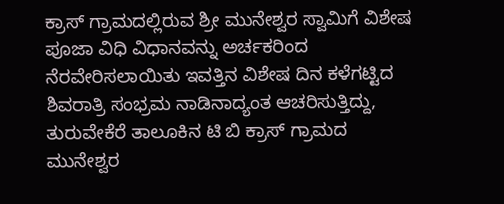ಕ್ರಾಸ್ ಗ್ರಾಮದಲ್ಲಿರುವ ಶ್ರೀ ಮುನೇಶ್ವರ ಸ್ವಾಮಿಗೆ ವಿಶೇಷ ಪೂಜಾ ವಿಧಿ ವಿಧಾನವನ್ನು ಅರ್ಚಕರಿಂದ ನೆರವೇರಿಸಲಾಯಿತು ಇವತ್ತಿನ ವಿಶೇಷ ದಿನ ಕಳೆಗಟ್ಟಿದ ಶಿವರಾತ್ರಿ ಸಂಭ್ರಮ ನಾಡಿನಾದ್ಯಂತ ಆಚರಿಸುತ್ತಿದ್ದು, ತುರುವೇಕೆರೆ ತಾಲೂಕಿನ ಟಿ ಬಿ ಕ್ರಾಸ್ ಗ್ರಾಮದ ಮುನೇಶ್ವರ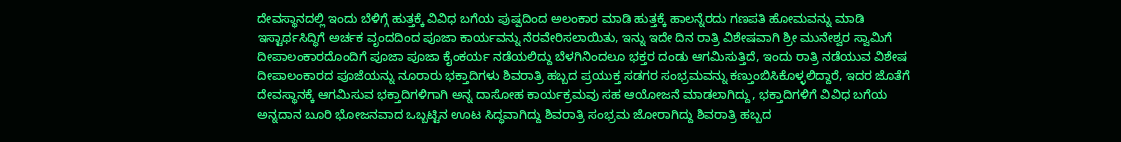ದೇವಸ್ಥಾನದಲ್ಲಿ ಇಂದು ಬೆಳಿಗ್ಗೆ ಹುತ್ತಕ್ಕೆ ವಿವಿಧ ಬಗೆಯ ಪುಷ್ಪದಿಂದ ಅಲಂಕಾರ ಮಾಡಿ ಹುತ್ತಕ್ಕೆ ಹಾಲನ್ನೆರದು ಗಣಪತಿ ಹೋಮವನ್ನು ಮಾಡಿ ಇಸ್ಟಾರ್ಥಸಿದ್ಧಿಗೆ ಅರ್ಚಕ ವೃಂದದಿಂದ ಪೂಜಾ ಕಾರ್ಯವನ್ನು ನೆರವೇರಿಸಲಾಯಿತು, ಇನ್ನು ಇದೇ ದಿನ ರಾತ್ರಿ ವಿಶೇಷವಾಗಿ ಶ್ರೀ ಮುನೇಶ್ವರ ಸ್ವಾಮಿಗೆ ದೀಪಾಲಂಕಾರದೊಂದಿಗೆ ಪೂಜಾ ಪೂಜಾ ಕೈಂಕರ್ಯ ನಡೆಯಲಿದ್ದು ಬೆಳಗಿನಿಂದಲೂ ಭಕ್ತರ ದಂಡು ಆಗಮಿಸುತ್ತಿದೆ, ಇಂದು ರಾತ್ರಿ ನಡೆಯುವ ವಿಶೇಷ ದೀಪಾಲಂಕಾರದ ಪೂಜೆಯನ್ನು ನೂರಾರು ಭಕ್ತಾದಿಗಳು ಶಿವರಾತ್ರಿ ಹಬ್ಬದ ಪ್ರಯುಕ್ತ ಸಡಗರ ಸಂಭ್ರಮವನ್ನು ಕಣ್ತುಂಬಿಸಿಕೊಳ್ಳಲಿದ್ದಾರೆ, ಇದರ ಜೊತೆಗೆ ದೇವಸ್ಥಾನಕ್ಕೆ ಆಗಮಿಸುವ ಭಕ್ತಾದಿಗಳಿಗಾಗಿ ಅನ್ನ ದಾಸೋಹ ಕಾರ್ಯಕ್ರಮವು ಸಹ ಆಯೋಜನೆ ಮಾಡಲಾಗಿದ್ದು, ಭಕ್ತಾದಿಗಳಿಗೆ ವಿವಿಧ ಬಗೆಯ ಅನ್ನದಾನ ಬೂರಿ ಭೋಜನವಾದ ಒಬ್ಬಟ್ಟಿನ ಊಟ ಸಿದ್ಧವಾಗಿದ್ದು ಶಿವರಾತ್ರಿ ಸಂಭ್ರಮ ಜೋರಾಗಿದ್ದು ಶಿವರಾತ್ರಿ ಹಬ್ಬದ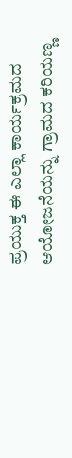ಪ್ರಯುಕ್ತ ಈ ಎಲ್ಲಾ ಕಾರ್ಯಕ್ರಮದ ಆಯೋಜನೆಯನ್ನು ಗ್ರಾಮದ ಕರಿಯಣ್ಣ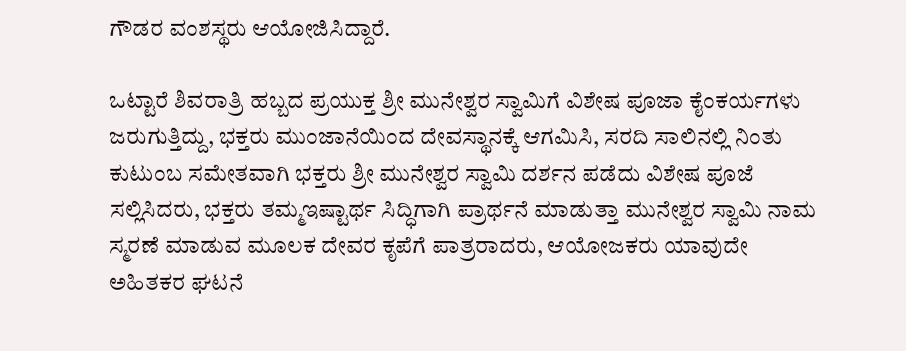ಗೌಡರ ವಂಶಸ್ಥರು ಆಯೋಜಿಸಿದ್ದಾರೆ.

ಒಟ್ಟಾರೆ ಶಿವರಾತ್ರಿ ಹಬ್ಬದ ಪ್ರಯುಕ್ತ ಶ್ರೀ ಮುನೇಶ್ವರ ಸ್ವಾಮಿಗೆ ವಿಶೇಷ ಪೂಜಾ ಕೈಂಕರ್ಯಗಳು ಜರುಗುತ್ತಿದ್ದು, ಭಕ್ತರು ಮುಂಜಾನೆಯಿಂದ ದೇವಸ್ಥಾನಕ್ಕೆ ಆಗಮಿಸಿ, ಸರದಿ ಸಾಲಿನಲ್ಲಿ ನಿಂತು ಕುಟುಂಬ ಸಮೇತವಾಗಿ ಭಕ್ತರು ಶ್ರೀ ಮುನೇಶ್ವರ ಸ್ವಾಮಿ ದರ್ಶನ ಪಡೆದು ವಿಶೇಷ ಪೂಜೆ ಸಲ್ಲಿಸಿದರು, ಭಕ್ತರು ತಮ್ಮ‌ಇಷ್ಟಾರ್ಥ ಸಿದ್ಧಿಗಾಗಿ ಪ್ರಾರ್ಥನೆ ಮಾಡುತ್ತಾ ಮುನೇಶ್ವರ ಸ್ವಾಮಿ ನಾಮ‌ ಸ್ಮರಣೆ ಮಾಡುವ ಮೂಲಕ ದೇವರ ಕೃಪೆಗೆ ಪಾತ್ರರಾದರು, ಆಯೋಜಕರು ‌ಯಾವುದೇ ಅಹಿತಕರ ಘಟನೆ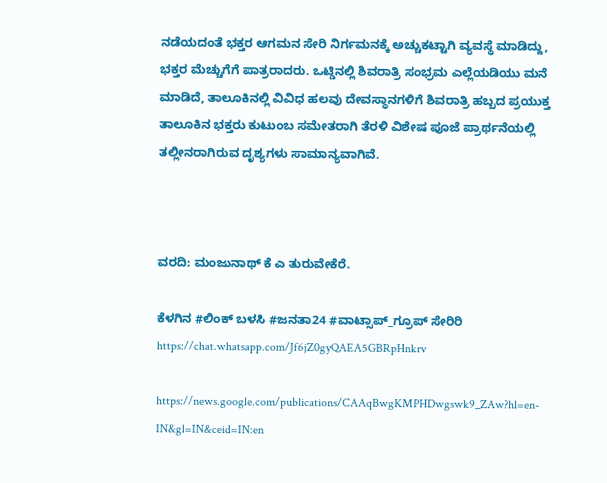ನಡೆಯದಂತೆ ಭಕ್ತರ ಆಗಮನ ಸೇರಿ ನಿರ್ಗಮನಕ್ಕೆ ಅಚ್ಚುಕಟ್ಟಾಗಿ ವ್ಯವಸ್ಥೆ ಮಾಡಿದ್ದು, ಭಕ್ತರ ಮೆಚ್ಚುಗೆಗೆ ಪಾತ್ರರಾದರು. ಒಟ್ಡಿನಲ್ಲಿ ಶಿವರಾತ್ರಿ ಸಂಭ್ರಮ ಎಲ್ಲೆಯಡಿಯು ಮನೆ ಮಾಡಿದೆ, ತಾಲೂಕಿನಲ್ಲಿ ವಿವಿಧ ಹಲವು ದೇವಸ್ಥಾನಗಳಿಗೆ ಶಿವರಾತ್ರಿ ಹಬ್ಬದ ಪ್ರಯುಕ್ತ ತಾಲೂಕಿನ ಭಕ್ತರು ಕುಟುಂಬ ಸಮೇತರಾಗಿ ತೆರಳಿ ವಿಶೇಷ ಪೂಜೆ ಪ್ರಾರ್ಥನೆಯಲ್ಲಿ ತಲ್ಲೀನರಾಗಿರುವ ದೃಶ್ಯಗಳು ಸಾಮಾನ್ಯವಾಗಿವೆ.



ವರದಿ: ಮಂಜುನಾಥ್ ಕೆ ಎ ತುರುವೇಕೆರೆ.

ಕೆಳಗಿನ #ಲಿಂಕ್ ಬಳಸಿ #ಜನತಾ24 #ವಾಟ್ಸಾಪ್_ಗ್ರೂಪ್ ಸೇರಿರಿ https://chat.whatsapp.com/Jf6jZ0gyQAEA5GBRpHnkrv

https://news.google.com/publications/CAAqBwgKMPHDwgswk9_ZAw?hl=en-IN&gl=IN&ceid=IN:en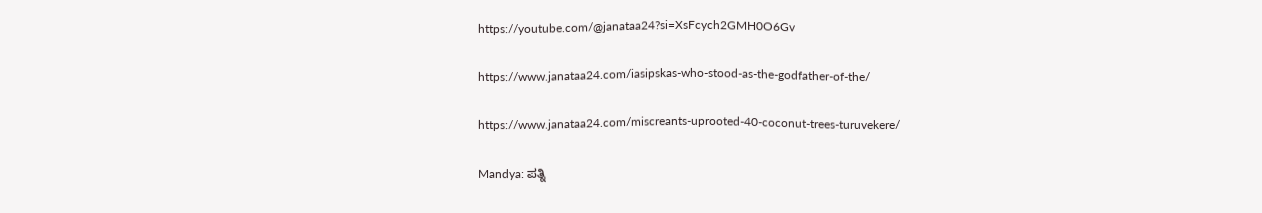https://youtube.com/@janataa24?si=XsFcych2GMH0O6Gv

https://www.janataa24.com/iasipskas-who-stood-as-the-godfather-of-the/

https://www.janataa24.com/miscreants-uprooted-40-coconut-trees-turuvekere/

Mandya: ಪತ್ನಿ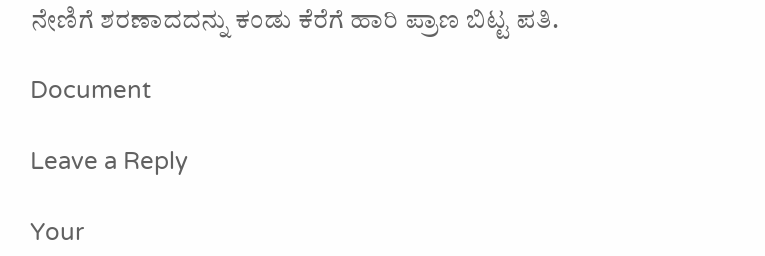ನೇಣಿಗೆ ಶರಣಾದದನ್ನು ಕಂಡು ಕೆರೆಗೆ ಹಾರಿ ಪ್ರಾಣ ಬಿಟ್ಟ ಪತಿ.

Document

Leave a Reply

Your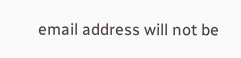email address will not be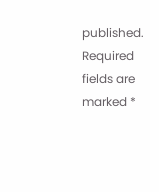published. Required fields are marked *